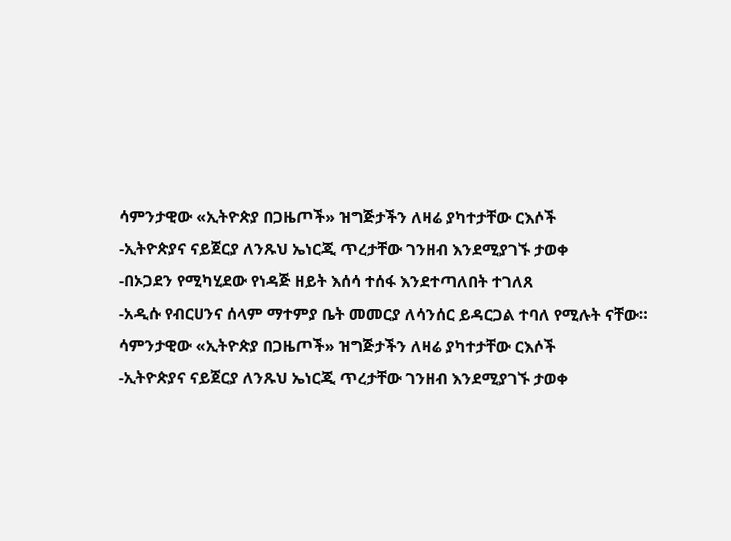ሳምንታዊው «ኢትዮጵያ በጋዜጦች» ዝግጅታችን ለዛሬ ያካተታቸው ርእሶች
-ኢትዮጵያና ናይጀርያ ለንጹህ ኤነርጂ ጥረታቸው ገንዘብ እንደሚያገኙ ታወቀ
-በኦጋደን የሚካሂደው የነዳጅ ዘይት እሰሳ ተሰፋ እንደተጣለበት ተገለጸ
-አዲሱ የብርሀንና ሰላም ማተምያ ቤት መመርያ ለሳንሰር ይዳርጋል ተባለ የሚሉት ናቸው።
ሳምንታዊው «ኢትዮጵያ በጋዜጦች» ዝግጅታችን ለዛሬ ያካተታቸው ርእሶች
-ኢትዮጵያና ናይጀርያ ለንጹህ ኤነርጂ ጥረታቸው ገንዘብ እንደሚያገኙ ታወቀ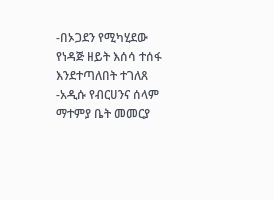-በኦጋደን የሚካሂደው የነዳጅ ዘይት እሰሳ ተሰፋ እንደተጣለበት ተገለጸ
-አዲሱ የብርሀንና ሰላም ማተምያ ቤት መመርያ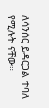ለሳንሰር ይዳርጋል ተባለ የሚሉት ናቸው።